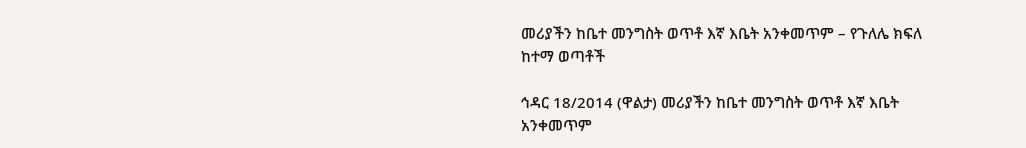መሪያችን ከቤተ መንግስት ወጥቶ እኛ እቤት አንቀመጥም – የጉለሌ ክፍለ ከተማ ወጣቶች

ኅዳር 18/2014 (ዋልታ) መሪያችን ከቤተ መንግስት ወጥቶ እኛ እቤት አንቀመጥም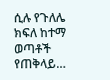ሲሉ የጉለሌ ክፍለ ከተማ ወጣቶች የጠቅላይ…